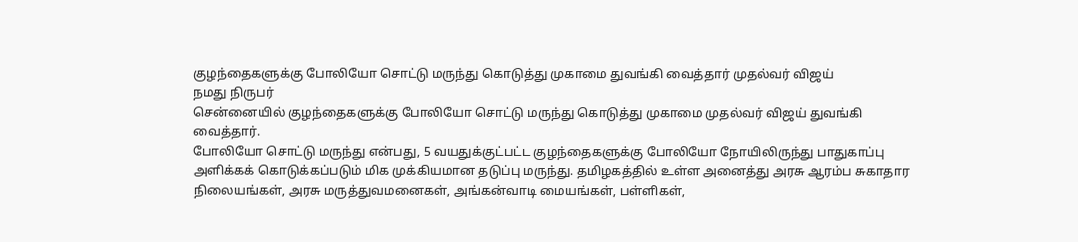குழந்தைகளுக்கு போலியோ சொட்டு மருந்து கொடுத்து முகாமை துவங்கி வைத்தார் முதல்வர் விஜய்
நமது நிருபர்
சென்னையில் குழந்தைகளுக்கு போலியோ சொட்டு மருந்து கொடுத்து முகாமை முதல்வர் விஜய் துவங்கி வைத்தார்.
போலியோ சொட்டு மருந்து என்பது, 5 வயதுக்குட்பட்ட குழந்தைகளுக்கு போலியோ நோயிலிருந்து பாதுகாப்பு அளிக்கக் கொடுக்கப்படும் மிக முக்கியமான தடுப்பு மருந்து. தமிழகத்தில் உள்ள அனைத்து அரசு ஆரம்ப சுகாதார நிலையங்கள், அரசு மருத்துவமனைகள், அங்கன்வாடி மையங்கள், பள்ளிகள்,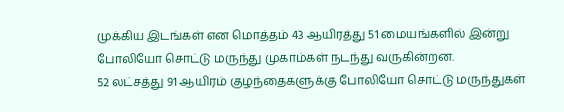முக்கிய இடங்கள் என மொத்தம் 43 ஆயிரத்து 51 மையங்களில் இன்று போலியோ சொட்டு மருந்து முகாம்கள் நடந்து வருகின்றன.
52 லட்சத்து 91 ஆயிரம் குழந்தைகளுக்கு போலியோ சொட்டு மருந்துகள்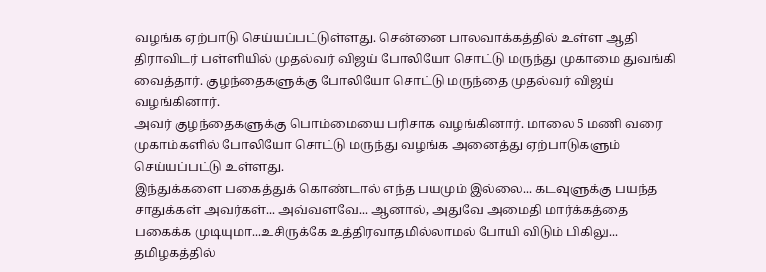வழங்க ஏற்பாடு செய்யப்பட்டுள்ளது. சென்னை பாலவாக்கத்தில் உள்ள ஆதி திராவிடர் பள்ளியில் முதல்வர் விஜய் போலியோ சொட்டு மருந்து முகாமை துவங்கி வைத்தார். குழந்தைகளுக்கு போலியோ சொட்டு மருந்தை முதல்வர் விஜய் வழங்கினார்.
அவர் குழந்தைகளுக்கு பொம்மையை பரிசாக வழங்கினார். மாலை 5 மணி வரை முகாம்களில் போலியோ சொட்டு மருந்து வழங்க அனைத்து ஏற்பாடுகளும் செய்யப்பட்டு உள்ளது.
இந்துக்களை பகைத்துக் கொண்டால் எந்த பயமும் இல்லை... கடவுளுக்கு பயந்த சாதுக்கள் அவர்கள்... அவ்வளவே... ஆனால், அதுவே அமைதி மார்க்கத்தை பகைக்க முடியுமா...உசிருக்கே உத்திரவாதமில்லாமல் போயி விடும் பிகிலு...
தமிழகத்தில்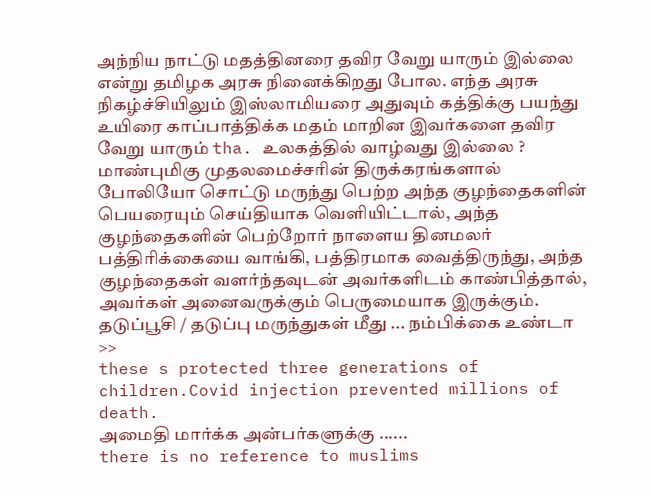அந்நிய நாட்டு மதத்தினரை தவிர வேறு யாரும் இல்லை என்று தமிழக அரசு நினைக்கிறது போல. எந்த அரசு நிகழ்ச்சியிலும் இஸ்லாமியரை அதுவும் கத்திக்கு பயந்து உயிரை காப்பாத்திக்க மதம் மாறின இவர்களை தவிர வேறு யாரும் tha. உலகத்தில் வாழ்வது இல்லை ?
மாண்புமிகு முதலமைச்சரின் திருக்கரங்களால் போலியோ சொட்டு மருந்து பெற்ற அந்த குழந்தைகளின் பெயரையும் செய்தியாக வெளியிட்டால், அந்த குழந்தைகளின் பெற்றோர் நாளைய தினமலர் பத்திரிக்கையை வாங்கி, பத்திரமாக வைத்திருந்து, அந்த குழந்தைகள் வளர்ந்தவுடன் அவர்களிடம் காண்பித்தால், அவர்கள் அனைவருக்கும் பெருமையாக இருக்கும்.
தடுப்பூசி / தடுப்பு மருந்துகள் மீது ... நம்பிக்கை உண்டா >>
these s protected three generations of children.Covid injection prevented millions of death.
அமைதி மார்க்க அன்பர்களுக்கு ......
there is no reference to muslims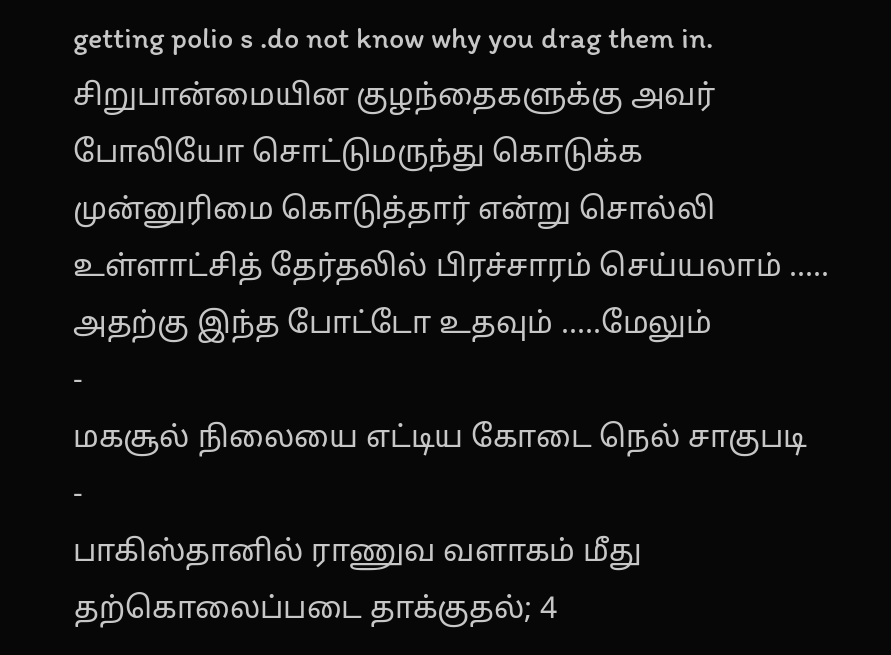getting polio s .do not know why you drag them in.
சிறுபான்மையின குழந்தைகளுக்கு அவர் போலியோ சொட்டுமருந்து கொடுக்க முன்னுரிமை கொடுத்தார் என்று சொல்லி உள்ளாட்சித் தேர்தலில் பிரச்சாரம் செய்யலாம் ..... அதற்கு இந்த போட்டோ உதவும் .....மேலும்
-
மகசூல் நிலையை எட்டிய கோடை நெல் சாகுபடி
-
பாகிஸ்தானில் ராணுவ வளாகம் மீது தற்கொலைப்படை தாக்குதல்; 4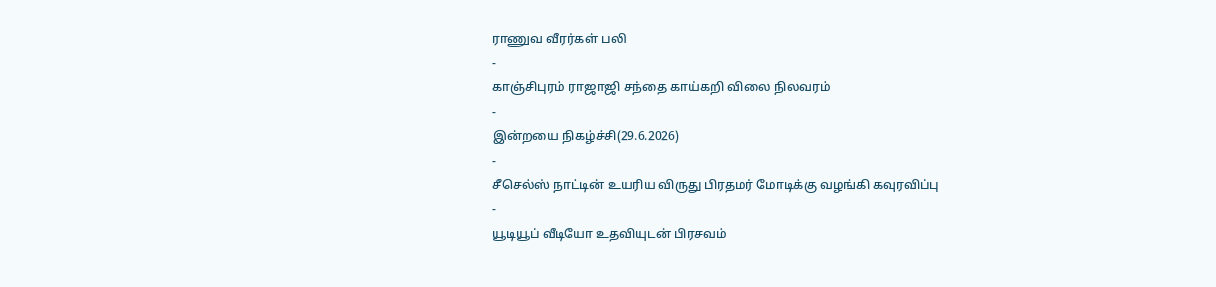ராணுவ வீரர்கள் பலி
-
காஞ்சிபுரம் ராஜாஜி சந்தை காய்கறி விலை நிலவரம்
-
இன்றயை நிகழ்ச்சி(29.6.2026)
-
சீசெல்ஸ் நாட்டின் உயரிய விருது பிரதமர் மோடிக்கு வழங்கி கவுரவிப்பு
-
யூடியூப் வீடியோ உதவியுடன் பிரசவம்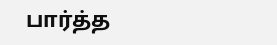பார்த்த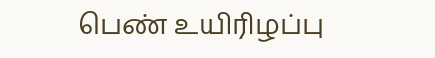பெண் உயிரிழப்பு